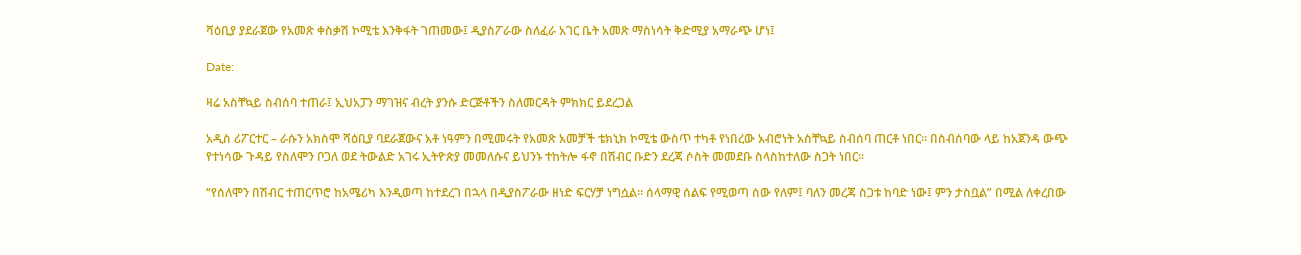ሻዕቢያ ያደራጀው የአመጽ ቀስቃሽ ኮሚቴ እንቅፋት ገጠመው፤ ዲያስፖራው ስለፈራ አገር ቤት አመጽ ማስነሳት ቅድሚያ አማራጭ ሆነ፤

Date:

ዛሬ አስቸኳይ ስብሰባ ተጠራ፤ ኢህአፓን ማገዝና ብረት ያንሱ ድርጅቶችን ስለመርዳት ምክክር ይደረጋል

አዲስ ሪፖርተር – ራሱን አክስሞ ሻዕቢያ ባደራጀውና አቶ ነዓምን በሚመሩት የአመጽ አመቻች ቴክኒክ ኮሚቴ ውስጥ ተካቶ የነበረው አብሮነት አስቸኳይ ስብሰባ ጠርቶ ነበር። በስብሰባው ላይ ከአጀንዳ ውጭ የተነሳው ጉዳይ የስለሞን ቦጋለ ወደ ትውልድ አገሩ ኢትዮጵያ መመለሱና ይህንኑ ተከትሎ ፋኖ በሽብር ቡድን ደረጃ ሶስት መመደቡ ስላስከተለው ስጋት ነበር።

“የሰለሞን በሽብር ተጠርጥሮ ከአሜሪካ እንዲወጣ ከተደረገ በኋላ በዲያስፖራው ዘነድ ፍርሃቻ ነግሷል። ሰላማዊ ሰልፍ የሚወጣ ሰው የለም፤ ባለን መረጃ ስጋቱ ከባድ ነው፤ ምን ታስቧል” በሚል ለቀረበው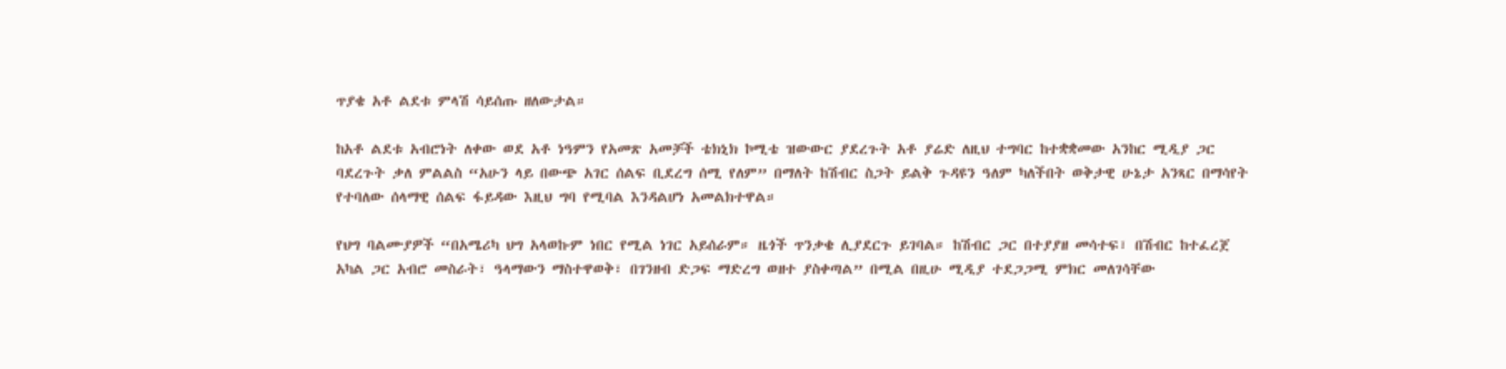ጥያቄ አቶ ልደቱ ምላሽ ሳይሰጡ ዘለውታል።

ከአቶ ልደቱ አብሮነት ለቀው ወደ አቶ ነዓምን የአመጽ አመቻች ቴክኒክ ኮሚቴ ዝውውር ያደረጉት አቶ ያሬድ ለዚህ ተግባር ከተቋቋመው አንከር ሚዲያ ጋር ባደረጉት ቃለ ምልልስ “አሁን ላይ በውጭ አገር ሰልፍ ቢደረግ ሰሚ የለም” በማለት ከሽብር ስጋት ይልቅ ጉዳዩን ዓለም ካለችበት ወቅታዊ ሁኔታ አንጻር በማሳየት የተባለው ሰላማዊ ሰልፍ ፋይዳው እዚህ ግባ የሚባል እንዳልሆነ አመልክተዋል።

የህግ ባልሙያዎች “በአሜሪካ ህግ አላወኩም ነበር የሚል ነገር አይሰራም። ዜጎች ጥንቃቄ ሊያደርጉ ይገባል። ከሽብር ጋር በተያያዘ መሳተፍ፣ በሽብር ከተፈረጀ አካል ጋር አብሮ መስራት፣ ዓላማውን ማስተዋወቅ፣ በገንዘብ ድጋፍ ማድረግ ወዘተ ያስቀጣል” በሚል በዚሁ ሚዲያ ተደጋጋሚ ምክር መለገሳቸው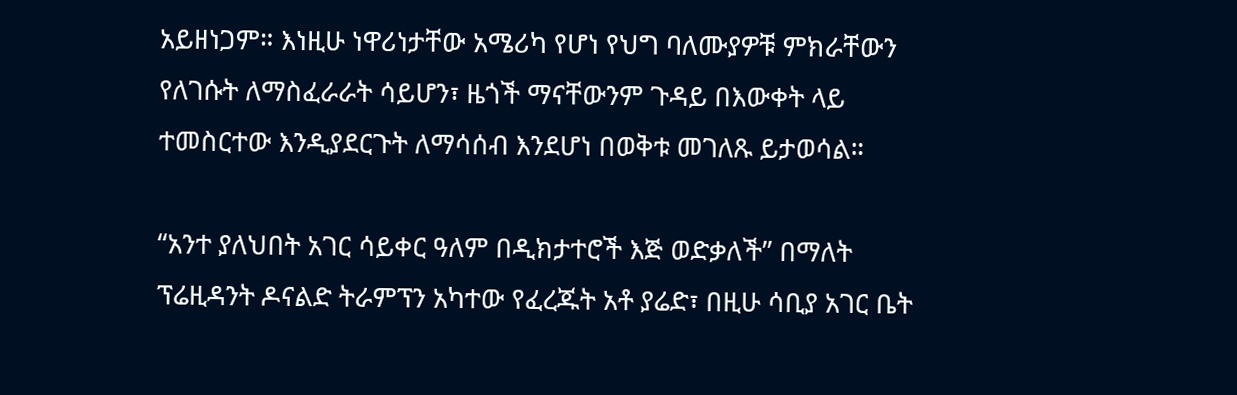አይዘነጋም። እነዚሁ ነዋሪነታቸው አሜሪካ የሆነ የህግ ባለሙያዎቹ ምክራቸውን የለገሱት ለማስፈራራት ሳይሆን፣ ዜጎች ማናቸውንም ጉዳይ በእውቀት ላይ ተመስርተው እንዲያደርጉት ለማሳሰብ እንደሆነ በወቅቱ መገለጹ ይታወሳል።

“አንተ ያለህበት አገር ሳይቀር ዓለም በዲክታተሮች እጅ ወድቃለች” በማለት ፕሬዚዳንት ዶናልድ ትራምፕን አካተው የፈረጁት አቶ ያሬድ፣ በዚሁ ሳቢያ አገር ቤት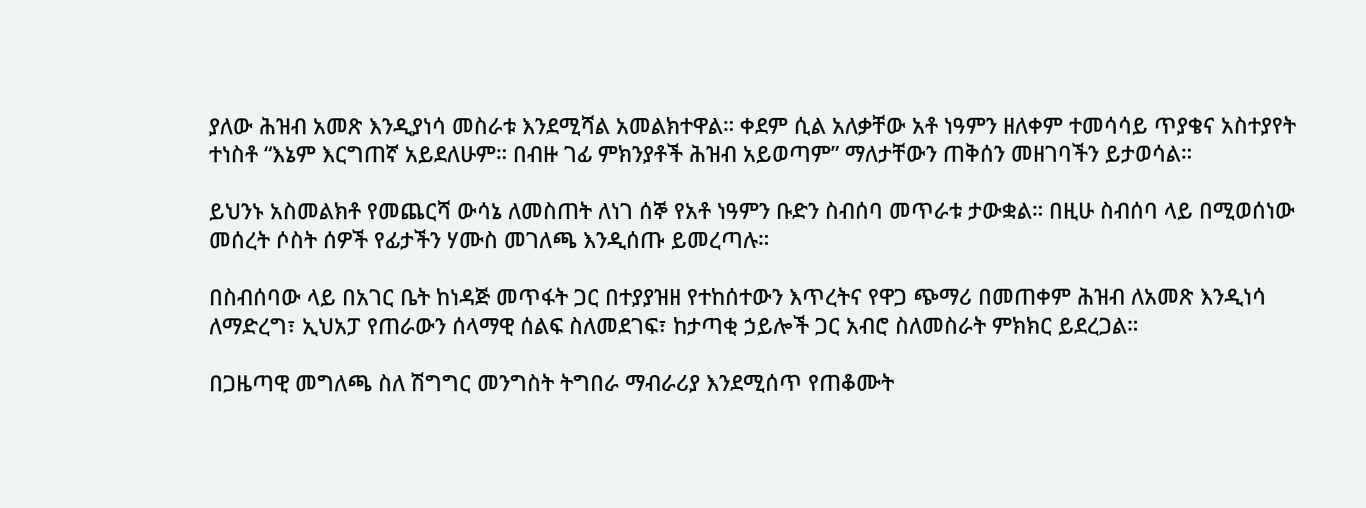ያለው ሕዝብ አመጽ እንዲያነሳ መስራቱ እንደሚሻል አመልክተዋል። ቀደም ሲል አለቃቸው አቶ ነዓምን ዘለቀም ተመሳሳይ ጥያቄና አስተያየት ተነስቶ “እኔም እርግጠኛ አይደለሁም። በብዙ ገፊ ምክንያቶች ሕዝብ አይወጣም” ማለታቸውን ጠቅሰን መዘገባችን ይታወሳል።

ይህንኑ አስመልክቶ የመጨርሻ ውሳኔ ለመስጠት ለነገ ሰኞ የአቶ ነዓምን ቡድን ስብሰባ መጥራቱ ታውቋል። በዚሁ ስብሰባ ላይ በሚወሰነው መሰረት ሶስት ሰዎች የፊታችን ሃሙስ መገለጫ እንዲሰጡ ይመረጣሉ።

በስብሰባው ላይ በአገር ቤት ከነዳጅ መጥፋት ጋር በተያያዝዘ የተከሰተውን እጥረትና የዋጋ ጭማሪ በመጠቀም ሕዝብ ለአመጽ እንዲነሳ ለማድረግ፣ ኢህአፓ የጠራውን ሰላማዊ ሰልፍ ስለመደገፍ፣ ከታጣቂ ኃይሎች ጋር አብሮ ስለመስራት ምክክር ይደረጋል።

በጋዜጣዊ መግለጫ ስለ ሽግግር መንግስት ትግበራ ማብራሪያ እንደሚሰጥ የጠቆሙት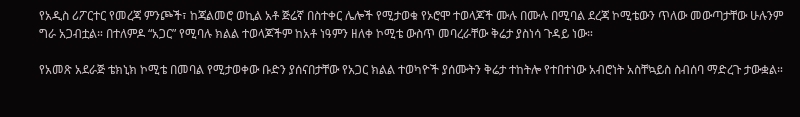የአዲስ ሪፖርተር የመረጃ ምንጮች፣ ከጃልመሮ ወኪል አቶ ጅሬኛ በስተቀር ሌሎች የሚታወቁ የኦሮሞ ተወላጆች ሙሉ በሙሉ በሚባል ደረጃ ኮሚቴውን ጥለው መውጣታቸው ሁሉንም ግራ አጋብቷል። በተለምዶ “አጋር” የሚባሉ ክልል ተወላጆችም ከአቶ ነዓምን ዘለቀ ኮሚቴ ውስጥ መባረራቸው ቅሬታ ያስነሳ ጉዳይ ነው።

የአመጽ አደራጅ ቴክኒክ ኮሚቴ በመባል የሚታወቀው ቡድን ያሰናበታቸው የአጋር ክልል ተወካዮች ያሰሙትን ቅሬታ ተከትሎ የተበተነው አብሮነት አስቸኳይስ ስብሰባ ማድረጉ ታውቋል።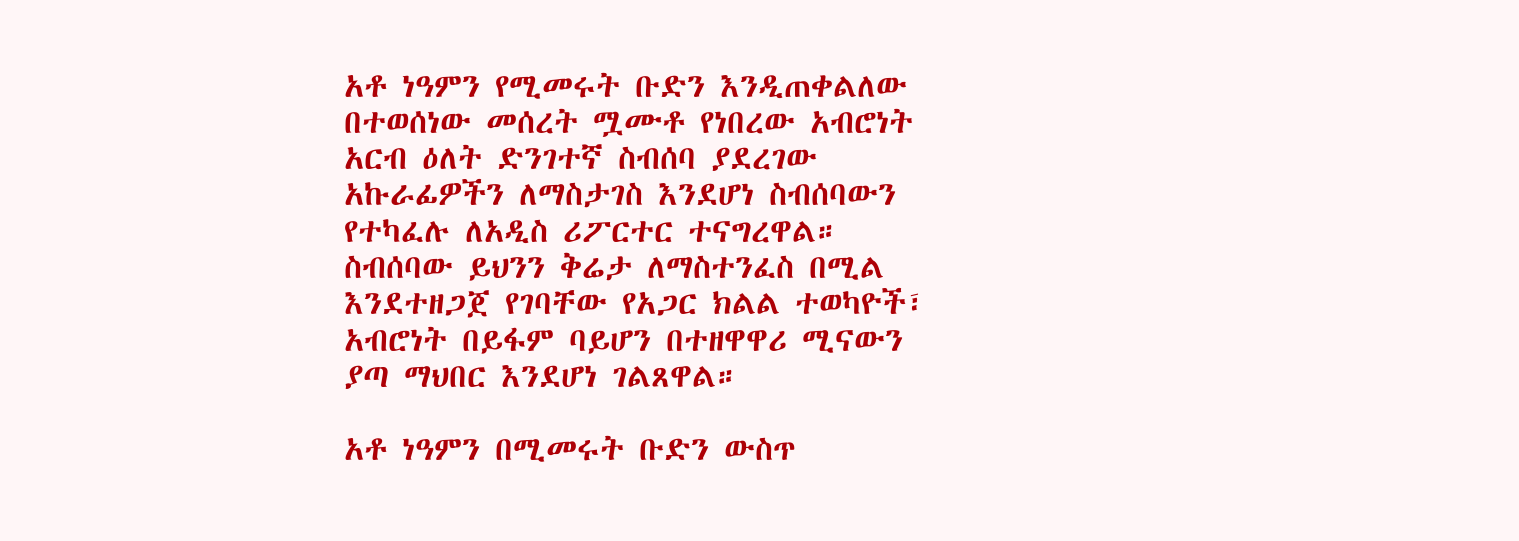አቶ ነዓምን የሚመሩት ቡድን እንዲጠቀልለው በተወሰነው መሰረት ሟሙቶ የነበረው አብሮነት አርብ ዕለት ድንገተኛ ስብሰባ ያደረገው አኩራፊዎችን ለማስታገስ እንደሆነ ስብሰባውን የተካፈሉ ለአዲስ ሪፖርተር ተናግረዋል። ስብሰባው ይህንን ቅሬታ ለማስተንፈስ በሚል እንደተዘጋጀ የገባቸው የአጋር ክልል ተወካዮች፣ አብሮነት በይፋም ባይሆን በተዘዋዋሪ ሚናውን ያጣ ማህበር እንደሆነ ገልጸዋል።

አቶ ነዓምን በሚመሩት ቡድን ውስጥ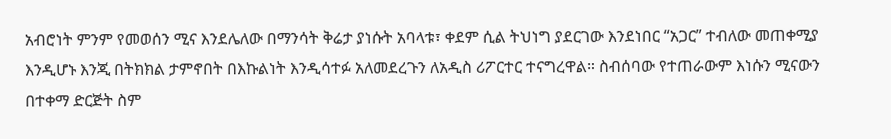አብሮነት ምንም የመወሰን ሚና እንደሌለው በማንሳት ቅሬታ ያነሱት አባላቱ፣ ቀደም ሲል ትህነግ ያደርገው እንደነበር “አጋር” ተብለው መጠቀሚያ እንዲሆኑ እንጂ በትክክል ታምኖበት በእኩልነት እንዲሳተፉ አለመደረጉን ለአዲስ ሪፖርተር ተናግረዋል። ስብሰባው የተጠራውም እነሱን ሚናውን በተቀማ ድርጅት ስም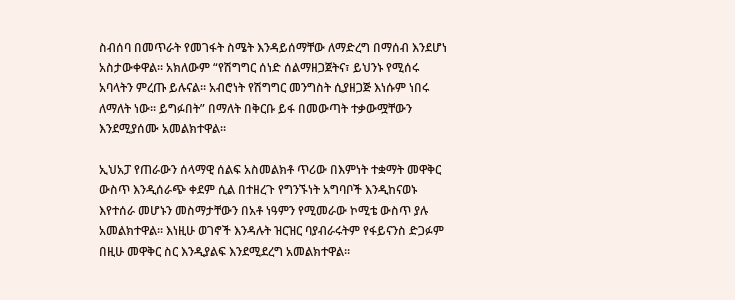ስብሰባ በመጥራት የመገፋት ስሜት እንዳይሰማቸው ለማድረግ በማሰብ እንደሆነ አስታውቀዋል። አክለውም “የሽግግር ሰነድ ሰልማዘጋጀትና፣ ይህንኑ የሚሰሩ አባላትን ምረጡ ይሉናል። አብሮነት የሽግግር መንግስት ሲያዘጋጅ እነሱም ነበሩ ለማለት ነው። ይግፉበት” በማለት በቅርቡ ይፋ በመውጣት ተቃውሟቸውን እንደሚያሰሙ አመልክተዋል።

ኢህአፓ የጠራውን ሰላማዊ ሰልፍ አስመልክቶ ጥሪው በእምነት ተቋማት መዋቅር ውስጥ እንዲሰራጭ ቀደም ሲል በተዘረጉ የግንኙነት አግባቦች እንዲከናወኑ እየተሰራ መሆኑን መስማታቸውን በአቶ ነዓምን የሚመራው ኮሚቴ ውስጥ ያሉ አመልክተዋል። እነዚሁ ወገኖች እንዳሉት ዝርዝር ባያብራሩትም የፋይናንስ ድጋፉም በዚሁ መዋቅር ስር እንዲያልፍ እንደሚደረግ አመልክተዋል።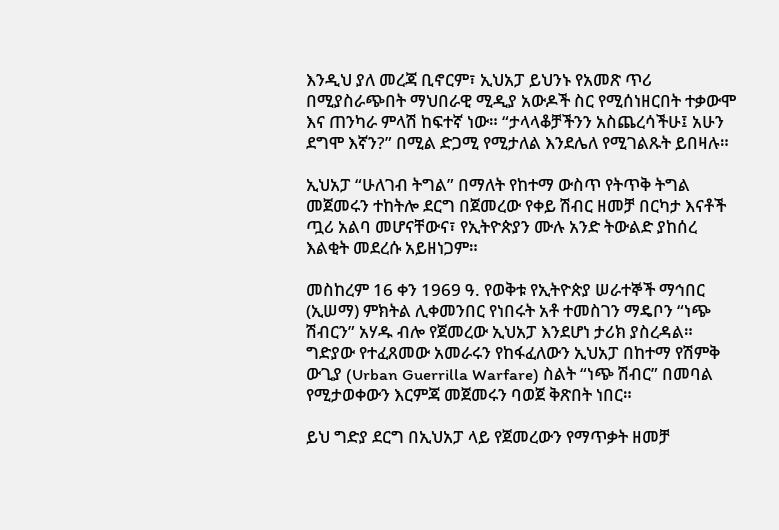እንዲህ ያለ መረጃ ቢኖርም፣ ኢህአፓ ይህንኑ የአመጽ ጥሪ በሚያስራጭበት ማህበራዊ ሚዲያ አውዶች ስር የሚሰነዘርበት ተቃውሞ እና ጠንካራ ምላሽ ከፍተኛ ነው። “ታላላቆቻችንን አስጨረሳችሁ፤ አሁን ደግሞ እኛን?” በሚል ድጋሚ የሚታለል እንደሌለ የሚገልጹት ይበዛሉ።

ኢህአፓ “ሁለገብ ትግል” በማለት የከተማ ውስጥ የትጥቅ ትግል መጀመሩን ተከትሎ ደርግ በጀመረው የቀይ ሽብር ዘመቻ በርካታ እናቶች ጧሪ አልባ መሆናቸውና፣ የኢትዮጵያን ሙሉ አንድ ትውልድ ያከሰረ እልቂት መደረሱ አይዘነጋም።

መስከረም 16 ቀን 1969 ዓ. የወቅቱ የኢትዮጵያ ሠራተኞች ማኅበር (ኢሠማ) ምክትል ሊቀመንበር የነበሩት አቶ ተመስገን ማዴቦን “ነጭ ሽብርን” አሃዱ ብሎ የጀመረው ኢህአፓ እንደሆነ ታሪክ ያስረዳል። ግድያው የተፈጸመው አመራሩን የከፋፈለውን ኢህአፓ በከተማ የሽምቅ ውጊያ (Urban Guerrilla Warfare) ስልት “ነጭ ሽብር” በመባል የሚታወቀውን እርምጃ መጀመሩን ባወጀ ቅጽበት ነበር።

ይህ ግድያ ደርግ በኢህአፓ ላይ የጀመረውን የማጥቃት ዘመቻ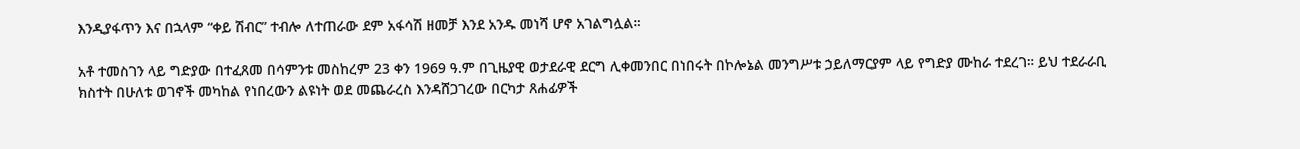እንዲያፋጥን እና በኋላም “ቀይ ሽብር” ተብሎ ለተጠራው ደም አፋሳሽ ዘመቻ እንደ አንዱ መነሻ ሆኖ አገልግሏል።

አቶ ተመስገን ላይ ግድያው በተፈጸመ በሳምንቱ መስከረም 23 ቀን 1969 ዓ.ም በጊዜያዊ ወታደራዊ ደርግ ሊቀመንበር በነበሩት በኮሎኔል መንግሥቱ ኃይለማርያም ላይ የግድያ ሙከራ ተደረገ። ይህ ተደራራቢ ክስተት በሁለቱ ወገኖች መካከል የነበረውን ልዩነት ወደ መጨራረስ እንዳሸጋገረው በርካታ ጸሐፊዎች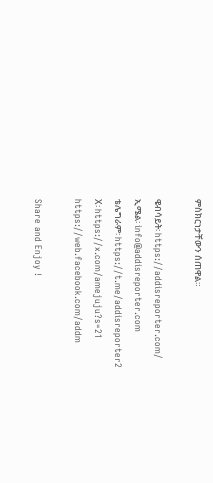ምስክርነታቸውን ሰጠዋል።

ዌብሳይት፡ https://addisreporter.com/
ኢሜል፡ info@addisreporter.com
ቴሌግራም፡ https://t.me/addisreporter2
X፡ https://x.com/amejuju?s=21
https://web.facebook.com/addm

Share and Enjoy !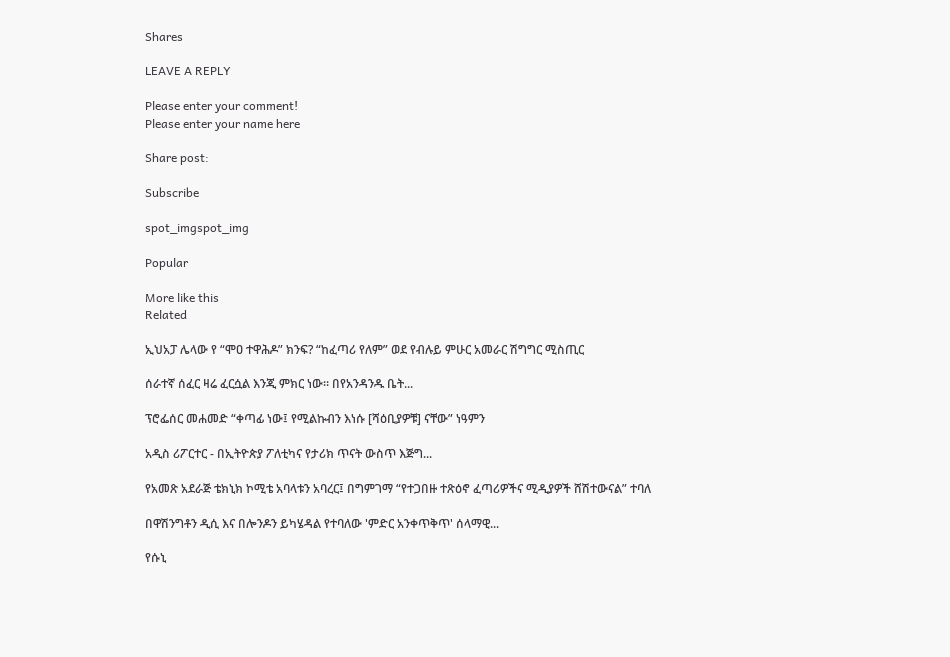Shares

LEAVE A REPLY

Please enter your comment!
Please enter your name here

Share post:

Subscribe

spot_imgspot_img

Popular

More like this
Related

ኢህአፓ ሌላው የ “ሞዐ ተዋሕዶ” ክንፍ? “ከፈጣሪ የለም” ወደ የብሉይ ምሁር አመራር ሽግግር ሚስጢር

ሰራተኛ ሰፈር ዛሬ ፈርሷል እንጂ ምክር ነው። በየአንዳንዱ ቤት...

ፕሮፌሰር መሐመድ “ቀጣፊ ነው፤ የሚልኩብን እነሱ [ሻዕቢያዎቹ] ናቸው” ነዓምን

አዲስ ሪፖርተር - በኢትዮጵያ ፖለቲካና የታሪክ ጥናት ውስጥ እጅግ...

የአመጽ አደራጅ ቴክኒክ ኮሚቴ አባላቱን አባረር፤ በግምገማ “የተጋበዙ ተጽዕኖ ፈጣሪዎችና ሚዲያዎች ሸሽተውናል” ተባለ

በዋሽንግቶን ዲሲ እና በሎንዶን ይካሄዳል የተባለው 'ምድር አንቀጥቅጥ' ሰላማዊ...

የሱኒ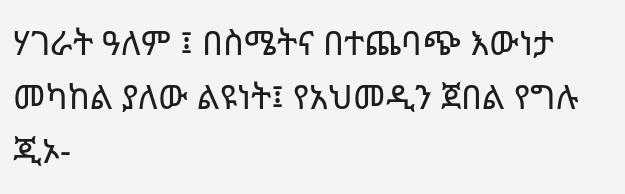ሃገራት ዓለም ፤ በስሜትና በተጨባጭ እውነታ መካከል ያለው ልዩነት፤ የአህመዲን ጀበል የግሉ ጂኦ-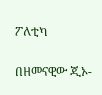ፖለቲካ

በዘመናዊው ጂኦ-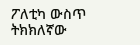ፖለቲካ ውስጥ ትክክለኛው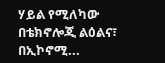ሃይል የሚለካው በቴክኖሎጂ ልዕልና፣ በኢኮኖሚ...